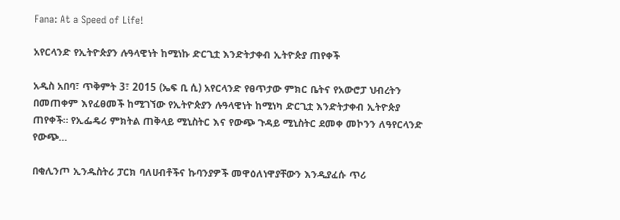Fana: At a Speed of Life!

አየርላንድ የኢትዮጵያን ሉዓላዊነት ከሚነኩ ድርጊቷ እንድትታቀብ ኢትዮጵያ ጠየቀች

አዲስ አበባ፣ ጥቅምት 3፣ 2015 (ኤፍ ቢ ሲ) አየርላንድ የፀጥታው ምክር ቤትና የአውሮፓ ህብረትን በመጠቀም እየፈፀመች ከሚገኘው የኢትዮጵያን ሉዓላዊነት ከሚነካ ድርጊቷ እንድትታቀብ ኢትዮጵያ ጠየቀች። የኢፌዴሪ ምክትል ጠቅላይ ሚኒስትር እና የውጭ ጉዳይ ሚኒስትር ደመቀ መኮንን ለዓየርላንድ የውጭ…

በቂሊንጦ ኢንዱስትሪ ፓርክ ባለሀብቶችና ኩባንያዎች መዋዕለነዋያቸውን እንዲያፈሱ ጥሪ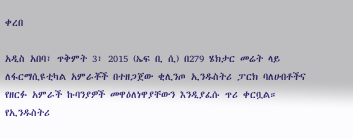ቀረበ

አዲስ አበባ፣ ጥቅምት 3፣ 2015 (ኤፍ ቢ ሲ) በ279 ሄክታር መሬት ላይ ለፋርማሲዩቲካል አምራቾች በተዘጋጀው ቂሊንጦ ኢንዱስትሪ ፓርክ ባለሀብቶችና የዘርፉ አምራች ኩባንያዎች መዋዕለነዋያቸውን እንዲያፈሱ ጥሪ ቀርቧል። የኢንዱስትሪ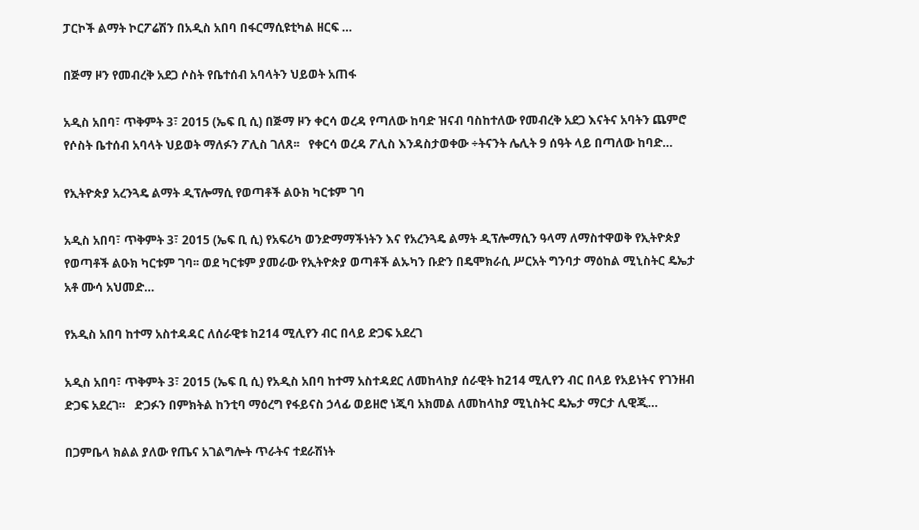ፓርኮች ልማት ኮርፖሬሽን በአዲስ አበባ በፋርማሲዩቲካል ዘርፍ …

በጅማ ዞን የመብረቅ አደጋ ሶስት የቤተሰብ አባላትን ህይወት አጠፋ

አዲስ አበባ፣ ጥቅምት 3፣ 2015 (ኤፍ ቢ ሲ) በጅማ ዞን ቀርሳ ወረዳ የጣለው ከባድ ዝናብ ባስከተለው የመብረቅ አደጋ እናትና አባትን ጨምሮ የሶስት ቤተሰብ አባላት ህይወት ማለፉን ፖሊስ ገለጸ፡፡   የቀርሳ ወረዳ ፖሊስ እንዳስታወቀው ÷ትናንት ሌሊት 9 ሰዓት ላይ በጣለው ከባድ…

የኢትዮጵያ አረንጓዴ ልማት ዲፕሎማሲ የወጣቶች ልዑክ ካርቱም ገባ

አዲስ አበባ፣ ጥቅምት 3፣ 2015 (ኤፍ ቢ ሲ) የአፍሪካ ወንድማማችነትን እና የአረንጓዴ ልማት ዲፕሎማሲን ዓላማ ለማስተዋወቅ የኢትዮጵያ የወጣቶች ልዑክ ካርቱም ገባ፡፡ ወደ ካርቱም ያመራው የኢትዮጵያ ወጣቶች ልኡካን ቡድን በዴሞክራሲ ሥርአት ግንባታ ማዕከል ሚኒስትር ዴኤታ አቶ ሙሳ አህመድ…

የአዲስ አበባ ከተማ አስተዳዳር ለሰራዊቱ ከ214 ሚሊየን ብር በላይ ድጋፍ አደረገ

አዲስ አበባ፣ ጥቅምት 3፣ 2015 (ኤፍ ቢ ሲ) የአዲስ አበባ ከተማ አስተዳደር ለመከላከያ ሰራዊት ከ214 ሚሊየን ብር በላይ የአይነትና የገንዘብ ድጋፍ አደረገ።   ድጋፉን በምክትል ከንቲባ ማዕረግ የፋይናስ ኃላፊ ወይዘሮ ነጂባ አክመል ለመከላከያ ሚኒስትር ዴኤታ ማርታ ሊዊጂ…

በጋምቤላ ክልል ያለው የጤና አገልግሎት ጥራትና ተደራሽነት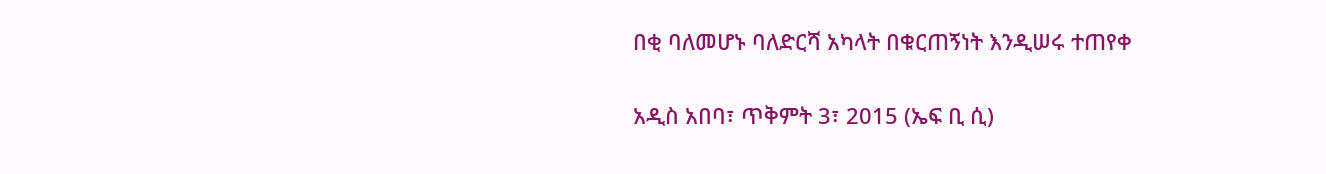በቂ ባለመሆኑ ባለድርሻ አካላት በቁርጠኝነት እንዲሠሩ ተጠየቀ

አዲስ አበባ፣ ጥቅምት 3፣ 2015 (ኤፍ ቢ ሲ)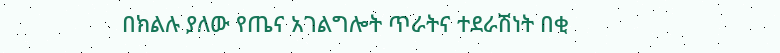በክልሉ ያለው የጤና አገልግሎት ጥራትና ተደራሽነት በቂ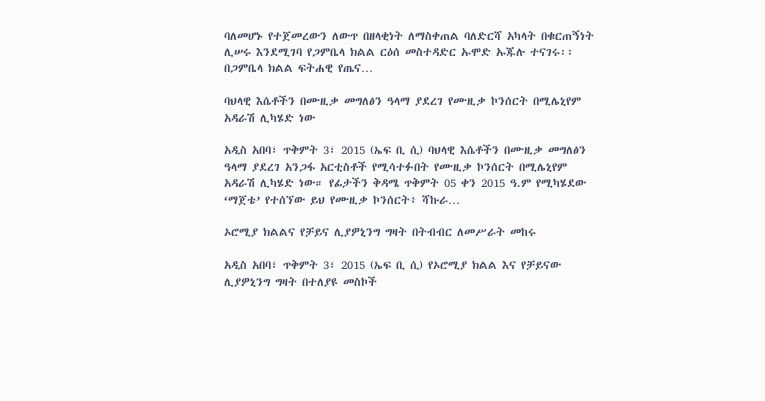ባለመሆኑ የተጀመረውን ለውጥ በዘላቂነት ለማስቀጠል ባለድርሻ አካላት በቁርጠኝነት ሊሠሩ እንደሚገባ የጋምቤላ ክልል ርዕሰ መስተዳድር ኡሞድ ኡጁሉ ተናገሩ፡፡ በጋምቤላ ክልል ፍትሐዊ የጤና…

ባህላዊ እሴቶችን በሙዚቃ መግለፅን ዓላማ ያደረገ የሙዚቃ ኮንሰርት በሚሌኒየም አዳራሽ ሊካሄድ ነው

አዲስ አበባ፣ ጥቅምት 3፣ 2015 (ኤፍ ቢ ሲ) ባህላዊ እሴቶችን በሙዚቃ መግለፅን ዓላማ ያደረገ አንጋፋ አርቲስቶች የሚሳተፉበት የሙዚቃ ኮንሰርት በሚሌኒየም አዳራሽ ሊካሄድ ነው። የፊታችን ቅዳሜ ጥቅምት 05 ቀን 2015 ዓ.ም የሚካሄደው ‘ማጀቴ’ የተሰኘው ይህ የሙዚቃ ኮንሰርት፥ ሻኩራ…

ኦሮሚያ ክልልና የቻይና ሊያዎኒንግ ግዛት በትብብር ለመሥራት መከሩ

አዲስ አበባ፣ ጥቅምት 3፣ 2015 (ኤፍ ቢ ሲ) የኦሮሚያ ክልል እና የቻይናው ሊያዎኒንግ ግዛት በተለያዩ መስኮች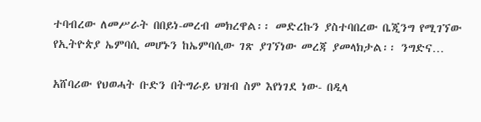ተባብረው ለመሥራት በበይነ-መረብ መክረዋል፡፡ መድረኩን ያስተባበረው ቤጂንግ የሚገኘው የኢትዮጵያ ኤምባሲ መሆኑን ከኤምባሲው ገጽ ያገኘነው መረጃ ያመላክታል፡፡ ንግድና…

አሸባሪው የህወሓት ቡድን በትግራይ ህዝብ ስም እየነገደ ነው- በዲላ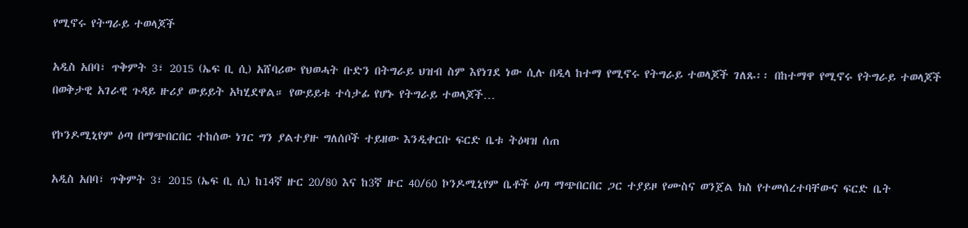የሚኖሩ የትግራይ ተወላጆች

አዲስ አበባ፣ ጥቅምት 3፣ 2015 (ኤፍ ቢ ሲ) አሸባሪው የህወሓት ቡድን በትግራይ ህዝብ ስም እየነገደ ነው ሲሉ በዲላ ከተማ የሚኖሩ የትግራይ ተወላጆች ገለጹ፡፡ በከተማዋ የሚኖሩ የትግራይ ተወላጆች በወቅታዊ አገራዊ ጉዳይ ዙሪያ ውይይት አካሂደዋል። የውይይቱ ተሳታፊ የሆኑ የትግራይ ተወላጆች…

የኮንዶሚኒየም ዕጣ በማጭበርበር ተከሰው ነገር ግን ያልተያዙ ግለሰቦች ተይዘው እንዲቀርቡ ፍርድ ቤቱ ትዕዛዝ ሰጠ

አዲስ አበባ፣ ጥቅምት 3፣ 2015 (ኤፍ ቢ ሲ) ከ14ኛ ዙር 20/80 እና ከ3ኛ ዙር 40/60 ኮንዶሚኒየም ቤቶች ዕጣ ማጭበርበር ጋር ተያይዞ የሙስና ወንጀል ክስ የተመሰረተባቸውና ፍርድ ቤት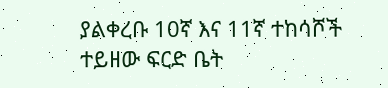ያልቀረቡ 10ኛ እና 11ኛ ተከሳሾች ተይዘው ፍርድ ቤት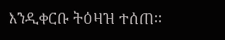እንዲቀርቡ ትዕዛዝ ተሰጠ፡፡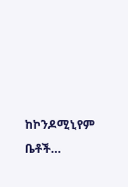ከኮንዶሚኒየም ቤቶች…